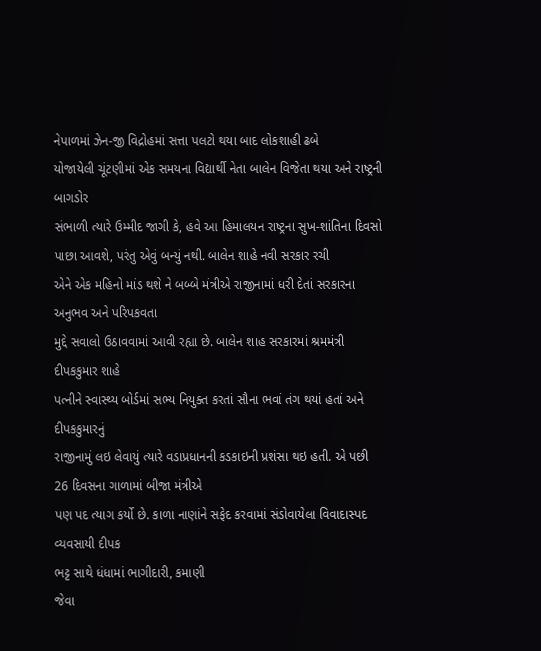નેપાળમાં ઝેન-જી વિદ્રોહમાં સત્તા પલટો થયા બાદ લોકશાહી ઢબે
યોજાયેલી ચૂંટણીમાં એક સમયના વિદ્યાર્થી નેતા બાલેન વિજેતા થયા અને રાષ્ટ્રની બાગડોર
સંભાળી ત્યારે ઉમ્મીદ જાગી કે, હવે આ હિમાલયન રાષ્ટ્રના સુખ-શાંતિના દિવસો
પાછા આવશે, પરંતુ એવું બન્યું નથી. બાલેન શાહે નવી સરકાર રચી
એને એક મહિનો માંડ થશે ને બબ્બે મંત્રીએ રાજીનામાં ધરી દેતાં સરકારના અનુભવ અને પરિપકવતા
મુદ્દે સવાલો ઉઠાવવામાં આવી રહ્યા છે. બાલેન શાહ સરકારમાં શ્રમમંત્રી દીપકકુમાર શાહે
પત્નીને સ્વાસ્થ્ય બોર્ડમાં સભ્ય નિયુક્ત કરતાં સૌના ભવાં તંગ થયાં હતાં અને દીપકકુમારનું
રાજીનામું લઇ લેવાયું ત્યારે વડાપ્રધાનની કડકાઇની પ્રશંસા થઇ હતી. એ પછી 26 દિવસના ગાળામાં બીજા મંત્રીએ
પણ પદ ત્યાગ કર્યો છે. કાળા નાણાંને સફેદ કરવામાં સંડોવાયેલા વિવાદાસ્પદ વ્યવસાયી દીપક
ભટ્ટ સાથે ધંધામાં ભાગીદારી, કમાણી
જેવા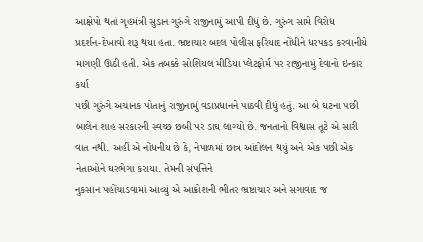આક્ષેપો થતાં ગૃહમંત્રી સુડાન ગુરુંગે રાજીનામું આપી દીધું છે. ગુરુંગ સામે વિરોધ
પ્રદર્શન-દેખાવો શરૂ થયા હતા. ભ્રષ્ટાચાર બદલ પોલીસ ફરિયાદ નોંધીને ધરપકડ કરવાનીયે
માગણી ઊઠી હતી. એક તબક્કે સોશિયલ મીડિયા પ્લેટફોર્મ પર રાજીનામું દેવાનો ઇન્કાર કર્યા
પછી ગુરુંગે અચાનક પોતાનું રાજીનામું વડાપ્રધાનને પાઠવી દીધું હતું. આ બે ઘટના પછી
બાલેન શાહ સરકારની સ્વચ્છ છબી પર ડાઘ લાગ્યો છે. જનતાનો વિશ્વાસ તૂટે એ સારી વાત નથી. અહીં એ નોંધનીય છે કે, નેપાળમાં છાત્ર આંદોલન થયું અને એક પછી એક નેતાઓને ઘરભેગા કરાયા. તેમની સંપત્તિને
નુકસાન પહોંચાડવામાં આવ્યું એ આક્રોશની ભીતર ભ્રષ્ટાચાર અને સગાવાદ જ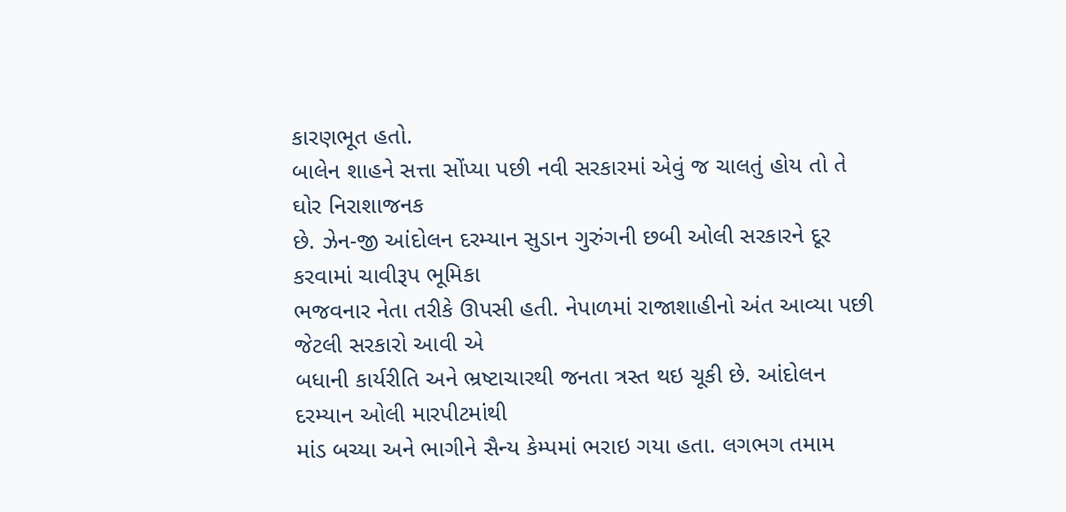કારણભૂત હતો.
બાલેન શાહને સત્તા સોંપ્યા પછી નવી સરકારમાં એવું જ ચાલતું હોય તો તે ઘોર નિરાશાજનક
છે. ઝેન-જી આંદોલન દરમ્યાન સુડાન ગુરુંગની છબી ઓલી સરકારને દૂર કરવામાં ચાવીરૂપ ભૂમિકા
ભજવનાર નેતા તરીકે ઊપસી હતી. નેપાળમાં રાજાશાહીનો અંત આવ્યા પછી જેટલી સરકારો આવી એ
બધાની કાર્યરીતિ અને ભ્રષ્ટાચારથી જનતા ત્રસ્ત થઇ ચૂકી છે. આંદોલન દરમ્યાન ઓલી મારપીટમાંથી
માંડ બચ્યા અને ભાગીને સૈન્ય કેમ્પમાં ભરાઇ ગયા હતા. લગભગ તમામ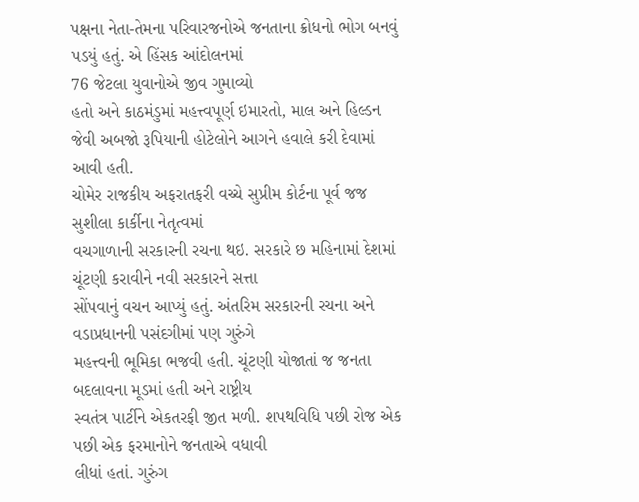પક્ષના નેતા-તેમના પરિવારજનોએ જનતાના ક્રોધનો ભોગ બનવું પડયું હતું. એ હિંસક આંદોલનમાં
76 જેટલા યુવાનોએ જીવ ગુમાવ્યો
હતો અને કાઠમંડુમાં મહત્ત્વપૂર્ણ ઇમારતો, માલ અને હિલ્ડન જેવી અબજો રૂપિયાની હોટેલોને આગને હવાલે કરી દેવામાં આવી હતી.
ચોમેર રાજકીય અફરાતફરી વચ્ચે સુપ્રીમ કોર્ટના પૂર્વ જજ સુશીલા કાર્કીના નેતૃત્વમાં
વચગાળાની સરકારની રચના થઇ. સરકારે છ મહિનામાં દેશમાં ચૂંટણી કરાવીને નવી સરકારને સત્તા
સોંપવાનું વચન આપ્યું હતું. અંતરિમ સરકારની રચના અને વડાપ્રધાનની પસંદગીમાં પણ ગુરુંગે
મહત્ત્વની ભૂમિકા ભજવી હતી. ચૂંટણી યોજાતાં જ જનતા બદલાવના મૂડમાં હતી અને રાષ્ટ્રીય
સ્વતંત્ર પાર્ટીને એકતરફી જીત મળી. શપથવિધિ પછી રોજ એક પછી એક ફરમાનોને જનતાએ વધાવી
લીધાં હતાં. ગુરુંગ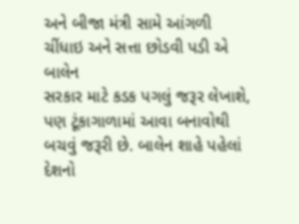અને બીજા મંત્રી સામે આંગળી ચીંધાઇ અને સત્તા છોડવી પડી એ બાલેન
સરકાર માટે કડક પગલું જરૂર લેખાશે, પણ ટૂંકાગાળામાં આવા બનાવોથી
બચવું જરૂરી છે. બાલેન શાહે પહેલાં દેશનો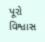પૂરો વિશ્વાસ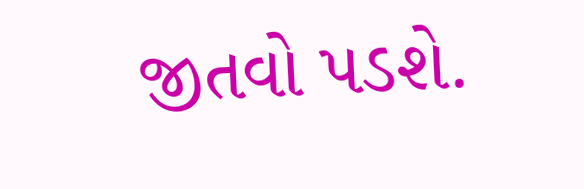જીતવો પડશે.